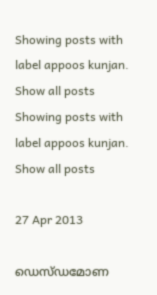Showing posts with label appoos kunjan. Show all posts
Showing posts with label appoos kunjan. Show all posts

27 Apr 2013

ഡെസ്ഡമോണ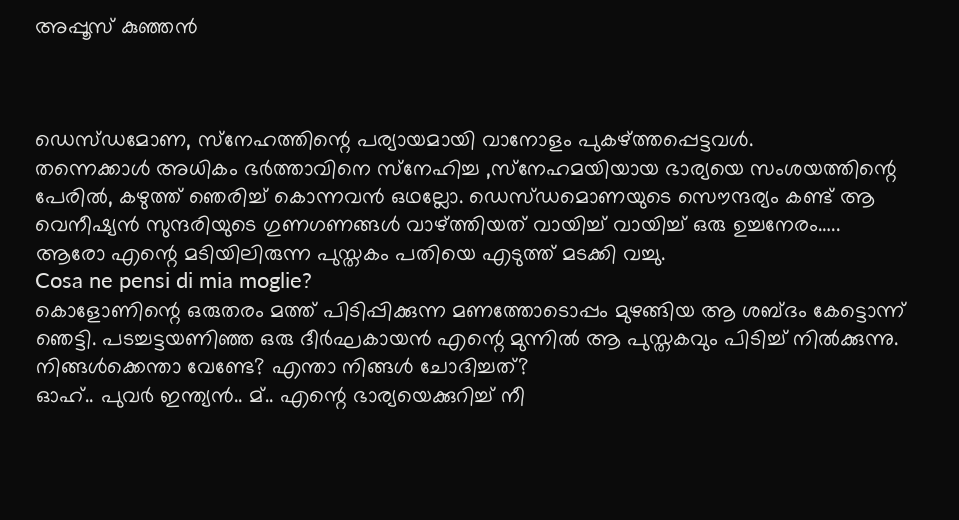അപ്പൂസ് കുഞ്ഞൻ



ഡെസ്ഡമോണ, സ്‌നേഹത്തിന്റെ പര്യായമായി വാനോളം പുകഴ്ത്തപ്പെട്ടവള്‍.
തന്നെക്കാള്‍ അധികം ഭര്‍ത്താവിനെ സ്‌നേഹിച്ച ,സ്‌നേഹമയിയായ ഭാര്യയെ സംശയത്തിന്റെ പേരില്‍, കഴുത്ത് ഞെരിച്ച് കൊന്നവന്‍ ഒഥല്ലോ. ഡെസ്ഡമൊണയുടെ സൌന്ദര്യം കണ്ട് ആ വെനീഷ്യന്‍ സുന്ദരിയുടെ ഗുണഗണങ്ങള്‍ വാഴ്ത്തിയത് വായിച്ച് വായിച്ച് ഒരു ഉച്ചനേരം….. ആരോ എന്റെ മടിയിലിരുന്ന പുസ്തകം പതിയെ എടുത്ത് മടക്കി വച്ചു.
Cosa ne pensi di mia moglie?
കൊളോണിന്റെ ഒരുതരം മത്ത് പിടിപ്പിക്കുന്ന മണത്തോടൊപ്പം മുഴങ്ങിയ ആ ശബ്ദം കേട്ടൊന്ന്
ഞെട്ടി. പടച്ചട്ടയണിഞ്ഞ ഒരു ദീര്‍ഘകായന്‍ എന്റെ മുന്നില്‍ ആ പുസ്തകവും പിടിച്ച് നില്‍ക്കുന്നു.
നിങ്ങള്‍ക്കെന്താ വേണ്ടേ? എന്താ നിങ്ങള്‍ ചോദിച്ചത്?
ഓഹ്.. പുവര്‍ ഇന്ത്യന്‍.. മ്.. എന്റെ ഭാര്യയെക്കുറിച്ച് നീ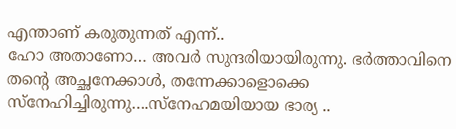എന്താണ് കരുതുന്നത് എന്ന്..
ഹോ അതാണോ… അവര്‍ സുന്ദരിയായിരുന്നു. ഭര്‍ത്താവിനെ തന്റെ അച്ഛനേക്കാള്‍, തന്നേക്കാളൊക്കെ സ്‌നേഹിച്ചിരുന്നു….സ്‌നേഹമയിയായ ഭാര്യ ..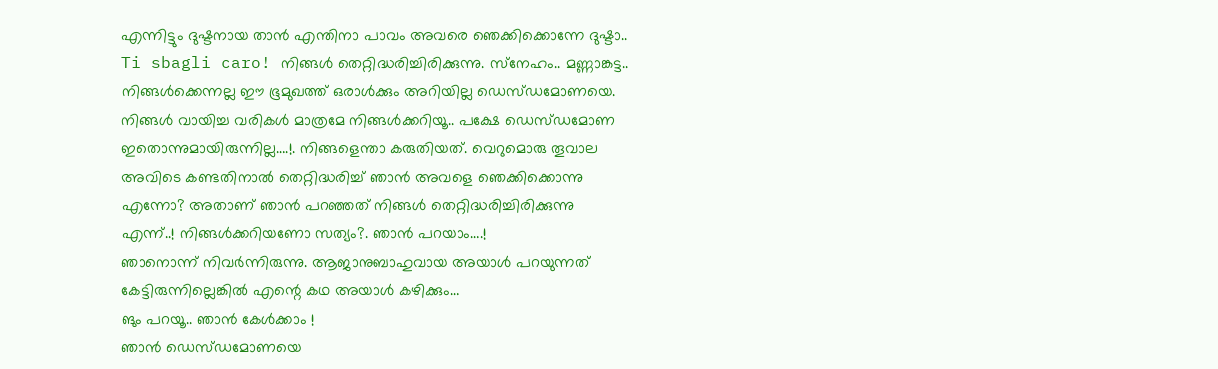എന്നിട്ടും ദുഷ്ടനായ താന്‍ എന്തിനാ പാവം അവരെ ഞെക്കിക്കൊന്നേ ദുഷ്ടാ..
Ti sbagli caro! നിങ്ങള്‍ തെറ്റിദ്ധരിച്ചിരിക്കുന്നു. സ്‌നേഹം.. മണ്ണാങ്കട്ട.. നിങ്ങള്‍ക്കെന്നല്ല ഈ ഭൂമുഖത്ത് ഒരാള്‍ക്കും അറിയില്ല ഡെസ്ഡമോണയെ. നിങ്ങള്‍ വായിച്ച വരികള്‍ മാത്രമേ നിങ്ങള്‍ക്കറിയൂ.. പക്ഷേ ഡെസ്ഡമോണ ഇതൊന്നുമായിരുന്നില്ല….!. നിങ്ങളെന്താ കരുതിയത്. വെറുമൊരു തൂവാല അവിടെ കണ്ടതിനാല്‍ തെറ്റിദ്ധരിച്ച് ഞാന്‍ അവളെ ഞെക്കിക്കൊന്നു എന്നോ? അതാണ് ഞാന്‍ പറഞ്ഞത് നിങ്ങള്‍ തെറ്റിദ്ധരിച്ചിരിക്കുന്നു എന്ന്..! നിങ്ങള്‍ക്കറിയണോ സത്യം?. ഞാന്‍ പറയാം….!
ഞാനൊന്ന് നിവര്‍ന്നിരുന്നു. ആജാനുബാഹുവായ അയാള്‍ പറയുന്നത് കേട്ടിരുന്നില്ലെങ്കില്‍ എന്റെ കഥ അയാള്‍ കഴിക്കും…
ങും പറയൂ.. ഞാന്‍ കേള്‍ക്കാം !
ഞാന്‍ ഡെസ്ഡമോണയെ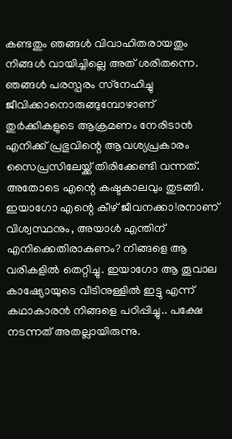കണ്ടതും ഞങ്ങള്‍ വിവാഹിതരായതും നിങ്ങള്‍ വായിച്ചില്ലെ അത് ശരിതന്നെ. ഞങ്ങള്‍ പരസ്പരം സ്‌നേഹിച്ചു ജീവിക്കാനൊരുങ്ങുമ്പോഴാണ് തുര്‍ക്കികളുടെ ആക്രമണം നേരിടാന്‍ എനിക്ക് പ്രഭുവിന്റെ ആവശ്യപ്രകാരം സൈപ്രസിലേയ്ക്ക് തിരിക്കേണ്ടി വന്നത്. അതോടെ എന്റെ കഷ്ടകാലവും തുടങ്ങി. ഇയാഗോ എന്റെ കീഴ് ജീവനക്കാ!രനാണ് വിശ്വസ്ഥനും, അയാള്‍ എന്തിന് എനിക്കെതിരാകണം? നിങ്ങളെ ആ വരികളില്‍ തെറ്റിച്ചു. ഇയാഗോ ആ തൂവാല കാഷ്യോയുടെ വീടിനുള്ളില്‍ ഇട്ടു എന്ന് കഥാകാരന്‍ നിങ്ങളെ പഠിപ്പിച്ചു.. പക്ഷേ നടന്നത് അതല്ലായിരുന്നു.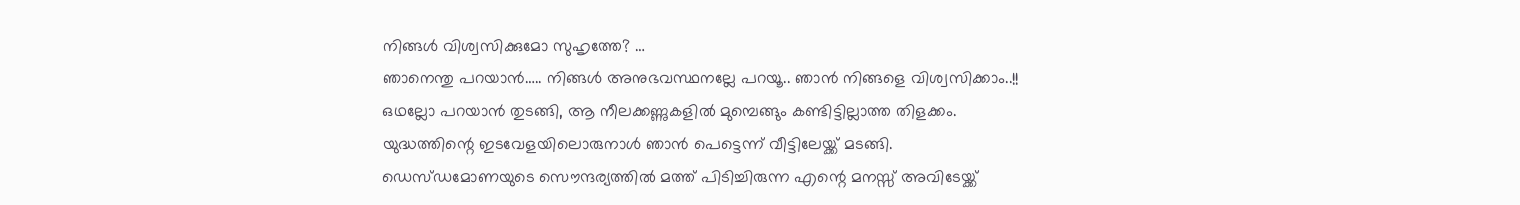നിങ്ങള്‍ വിശ്വസിക്കുമോ സുഹൃത്തേ? …
ഞാനെന്തു പറയാന്‍….. നിങ്ങള്‍ അനുഭവസ്ഥനല്ലേ പറയൂ.. ഞാന്‍ നിങ്ങളെ വിശ്വസിക്കാം..!!
ഒഥല്ലോ പറയാന്‍ തുടങ്ങി, ആ നീലക്കണ്ണുകളില്‍ മുമ്പെങ്ങും കണ്ടിട്ടില്ലാത്ത തിളക്കം.
യുദ്ധത്തിന്റെ ഇടവേളയിലൊരുനാള്‍ ഞാന്‍ പെട്ടെന്ന് വീട്ടിലേയ്ക്ക് മടങ്ങി. ഡെസ്ഡമോണയുടെ സൌന്ദര്യത്തില്‍ മത്ത് പിടിച്ചിരുന്ന എന്റെ മനസ്സ് അവിടേയ്ക്ക്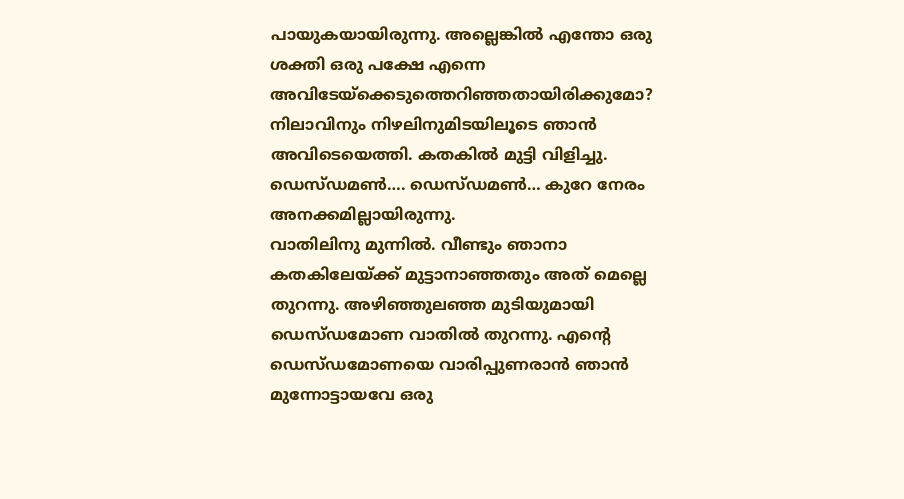പായുകയായിരുന്നു. അല്ലെങ്കില്‍ എന്തോ ഒരു ശക്തി ഒരു പക്ഷേ എന്നെ അവിടേയ്‌ക്കെടുത്തെറിഞ്ഞതായിരിക്കുമോ? നിലാവിനും നിഴലിനുമിടയിലൂടെ ഞാന്‍ അവിടെയെത്തി. കതകില്‍ മുട്ടി വിളിച്ചു.
ഡെസ്ഡമണ്‍…. ഡെസ്ഡമണ്‍… കുറേ നേരം അനക്കമില്ലായിരുന്നു.
വാതിലിനു മുന്നില്‍. വീണ്ടും ഞാനാ കതകിലേയ്ക്ക് മുട്ടാനാഞ്ഞതും അത് മെല്ലെ തുറന്നു. അഴിഞ്ഞുലഞ്ഞ മുടിയുമായി ഡെസ്ഡമോണ വാതില്‍ തുറന്നു. എന്റെ ഡെസ്ഡമോണയെ വാരിപ്പുണരാന്‍ ഞാന്‍ മുന്നോട്ടായവേ ഒരു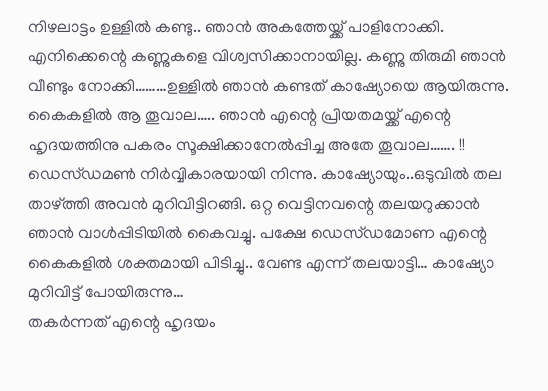നിഴലാട്ടം ഉള്ളില്‍ കണ്ടു.. ഞാന്‍ അകത്തേയ്ക്ക് പാളിനോക്കി. എനിക്കെന്റെ കണ്ണുകളെ വിശ്വസിക്കാനായില്ല. കണ്ണു തിരുമി ഞാന്‍ വീണ്ടും നോക്കി………ഉള്ളില്‍ ഞാന്‍ കണ്ടത് കാഷ്യോയെ ആയിരുന്നു. കൈകളില്‍ ആ തൂവാല….. ഞാന്‍ എന്റെ പ്രിയതമയ്ക്ക് എന്റെ ഹൃദയത്തിനു പകരം സൂക്ഷിക്കാനേല്‍പ്പിച്ച അതേ തൂവാല……. !! ഡെസ്ഡമണ്‍ നിര്‍വ്വികാരയായി നിന്നു. കാഷ്യോയും..ഒടുവില്‍ തല താഴ്ത്തി അവന്‍ മുറിവിട്ടിറങ്ങി. ഒറ്റ വെട്ടിനവന്റെ തലയറുക്കാന്‍ ഞാന്‍ വാള്‍പ്പിടിയില്‍ കൈവച്ചു. പക്ഷേ ഡെസ്ഡമോണ എന്റെ കൈകളില്‍ ശക്തമായി പിടിച്ചു.. വേണ്ട എന്ന് തലയാട്ടി… കാഷ്യോ മുറിവിട്ട് പോയിരുന്നു…
തകര്‍ന്നത് എന്റെ ഹൃദയം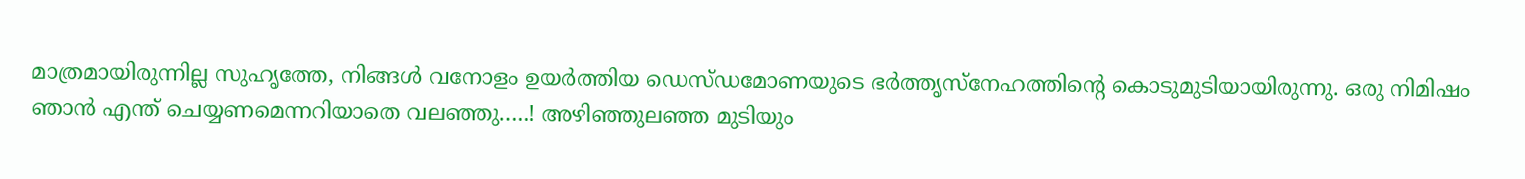മാത്രമായിരുന്നില്ല സുഹൃത്തേ, നിങ്ങള്‍ വനോളം ഉയര്‍ത്തിയ ഡെസ്ഡമോണയുടെ ഭര്‍ത്തൃസ്‌നേഹത്തിന്റെ കൊടുമുടിയായിരുന്നു. ഒരു നിമിഷം ഞാന്‍ എന്ത് ചെയ്യണമെന്നറിയാതെ വലഞ്ഞു…..! അഴിഞ്ഞുലഞ്ഞ മുടിയും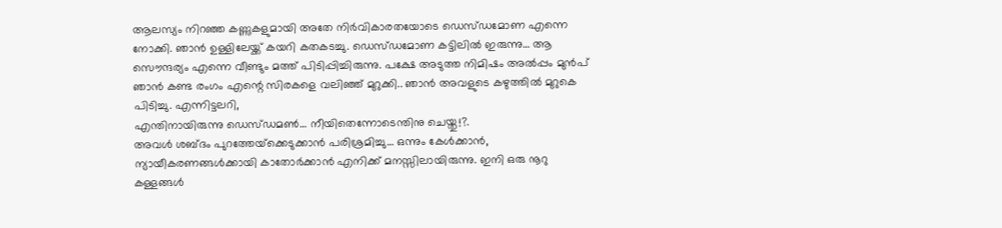ആലസ്യം നിറഞ്ഞ കണ്ണുകളുമായി അതേ നിര്‍വികാരതയോടെ ഡെസ്ഡമോണ എന്നെ നോക്കി. ഞാന്‍ ഉള്ളിലേയ്ക്ക് കയറി കതകടച്ചു. ഡെസ്ഡമോണ കട്ടിലില്‍ ഇരുന്നു… ആ സൌന്ദര്യം എന്നെ വീണ്ടും മത്ത് പിടിപ്പിച്ചിരുന്നു. പക്ഷേ അടുത്ത നിമിഷം അല്‍പ്പം മുന്‍പ് ഞാന്‍ കണ്ട രംഗം എന്റെ സിരകളെ വലിഞ്ഞ് മുറുക്കി.. ഞാന്‍ അവളുടെ കഴുത്തില്‍ മുറുകെ പിടിച്ചു. എന്നിട്ടലറി,
എന്തിനായിരുന്നു ഡെസ്ഡമണ്‍… നീയിതെന്നോടെന്തിനു ചെയ്തു!?.
അവള്‍ ശബ്ദം പുറത്തേയ്‌ക്കെടുക്കാന്‍ പരിശ്രമിച്ചു… ഒന്നും കേള്‍ക്കാന്‍, ന്യായീകരണങ്ങള്‍ക്കായി കാതോര്‍ക്കാന്‍ എനിക്ക് മനസ്സിലായിരുന്നു. ഇനി ഒരു നൂറു കള്ളങ്ങള്‍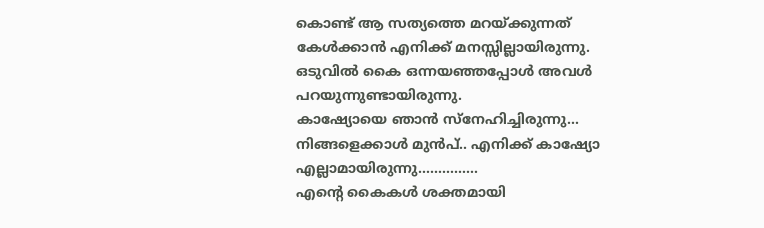കൊണ്ട് ആ സത്യത്തെ മറയ്ക്കുന്നത് കേള്‍ക്കാന്‍ എനിക്ക് മനസ്സില്ലായിരുന്നു. ഒടുവില്‍ കൈ ഒന്നയഞ്ഞപ്പോള്‍ അവള്‍ പറയുന്നുണ്ടായിരുന്നു.
കാഷ്യോയെ ഞാന്‍ സ്‌നേഹിച്ചിരുന്നു… നിങ്ങളെക്കാള്‍ മുന്‍പ്.. എനിക്ക് കാഷ്യോ എല്ലാമായിരുന്നു……………
എന്റെ കൈകള്‍ ശക്തമായി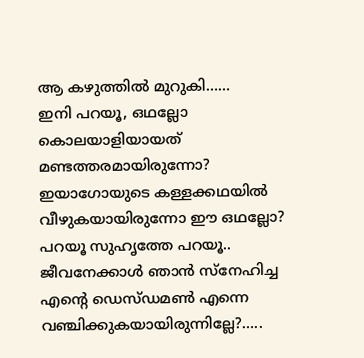ആ കഴുത്തില്‍ മുറുകി……
ഇനി പറയൂ, ഒഥല്ലോ കൊലയാളിയായത് മണ്ടത്തരമായിരുന്നോ? ഇയാഗോയുടെ കള്ളക്കഥയില്‍ വീഴുകയായിരുന്നോ ഈ ഒഥല്ലോ? പറയൂ സുഹൃത്തേ പറയൂ.. ജീവനേക്കാള്‍ ഞാന്‍ സ്‌നേഹിച്ച എന്റെ ഡെസ്ഡമണ്‍ എന്നെ വഞ്ചിക്കുകയായിരുന്നില്ലേ?…..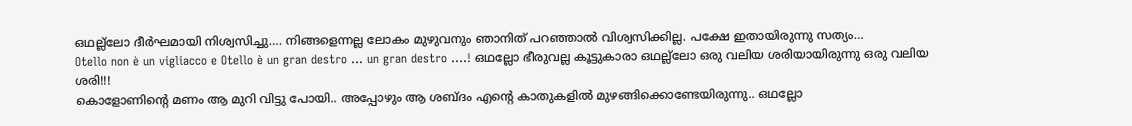ഒഥല്ല്‌ലോ ദീര്‍ഘമായി നിശ്വസിച്ചു…. നിങ്ങളെന്നല്ല ലോകം മുഴുവനും ഞാനിത് പറഞ്ഞാല്‍ വിശ്വസിക്കില്ല. പക്ഷേ ഇതായിരുന്നു സത്യം…
Otello non è un vigliacco e Otello è un gran destro … un gran destro ….! ഒഥല്ലോ ഭീരുവല്ല കൂട്ടുകാരാ ഒഥല്ല്‌ലോ ഒരു വലിയ ശരിയായിരുന്നു ഒരു വലിയ ശരി!!!
കൊളോണിന്റെ മണം ആ മുറി വിട്ടു പോയി.. അപ്പോഴും ആ ശബ്ദം എന്റെ കാതുകളില്‍ മുഴങ്ങിക്കൊണ്ടേയിരുന്നു.. ഒഥല്ലോ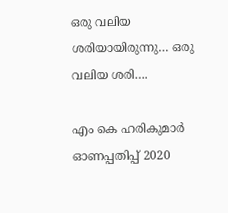ഒരു വലിയ ശരിയായിരുന്നു… ഒരു വലിയ ശരി….

എം കെ ഹരികുമാർ ഓണപ്പതിപ്പ്‌ 2020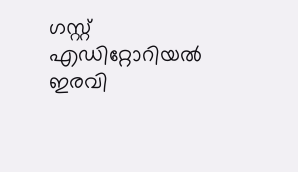ഗസ്റ്റ് എഡിറ്റോറിയൽ ഇരവി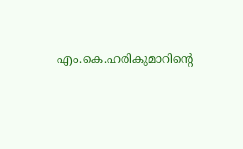എം.കെ.ഹരികുമാറിൻ്റെ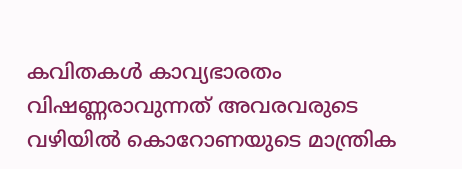കവിതകൾ കാവ്യഭാരതം വിഷണ്ണരാവുന്നത് അവരവരുടെ വഴിയിൽ കൊറോണയുടെ മാന്ത്രിക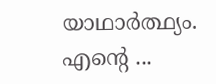യാഥാർത്ഥ്യം. എന്റെ ...